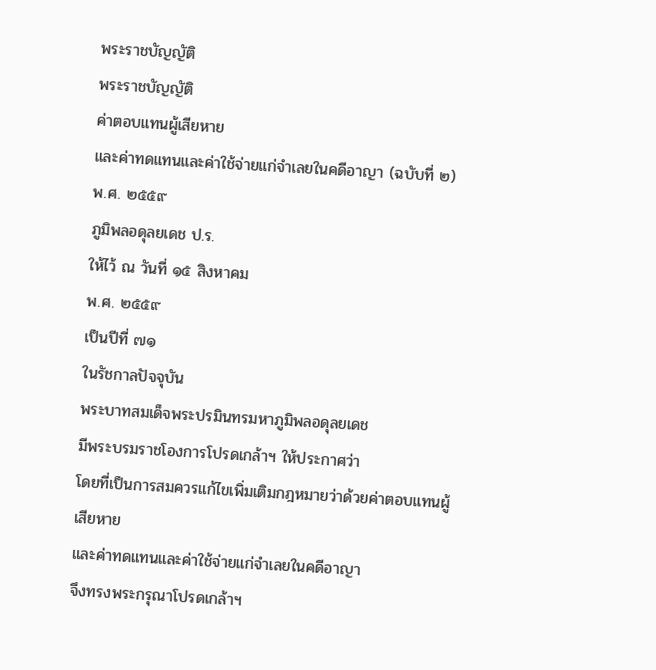พระราชบัญญัติ
พระราชบัญญัติ
ค่าตอบแทนผู้เสียหาย
และค่าทดแทนและค่าใช้จ่ายแก่จำเลยในคดีอาญา (ฉบับที่ ๒)
พ.ศ. ๒๕๕๙
ภูมิพลอดุลยเดช ป.ร.
ให้ไว้ ณ วันที่ ๑๕ สิงหาคม
พ.ศ. ๒๕๕๙
เป็นปีที่ ๗๑
ในรัชกาลปัจจุบัน
พระบาทสมเด็จพระปรมินทรมหาภูมิพลอดุลยเดช
มีพระบรมราชโองการโปรดเกล้าฯ ให้ประกาศว่า
โดยที่เป็นการสมควรแก้ไขเพิ่มเติมกฎหมายว่าด้วยค่าตอบแทนผู้เสียหาย
และค่าทดแทนและค่าใช้จ่ายแก่จำเลยในคดีอาญา
จึงทรงพระกรุณาโปรดเกล้าฯ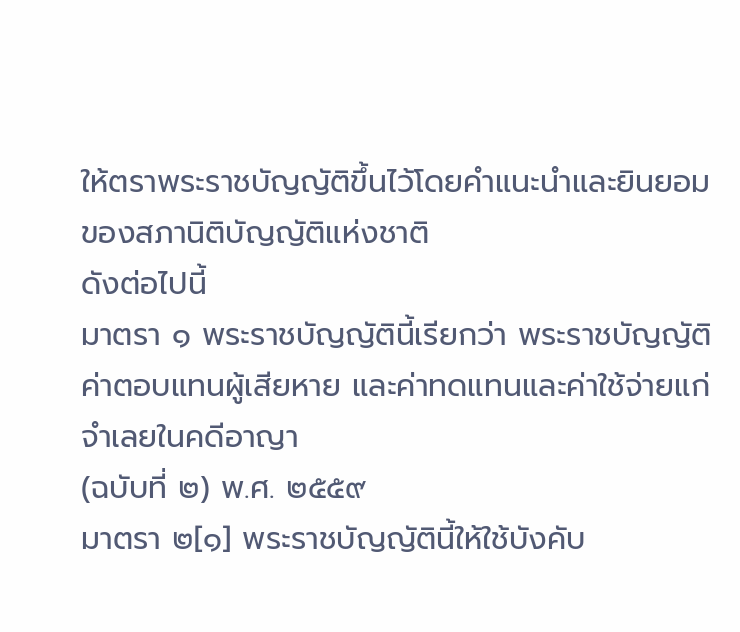ให้ตราพระราชบัญญัติขึ้นไว้โดยคำแนะนำและยินยอมของสภานิติบัญญัติแห่งชาติ
ดังต่อไปนี้
มาตรา ๑ พระราชบัญญัตินี้เรียกว่า พระราชบัญญัติค่าตอบแทนผู้เสียหาย และค่าทดแทนและค่าใช้จ่ายแก่จำเลยในคดีอาญา
(ฉบับที่ ๒) พ.ศ. ๒๕๕๙
มาตรา ๒[๑] พระราชบัญญัตินี้ให้ใช้บังคับ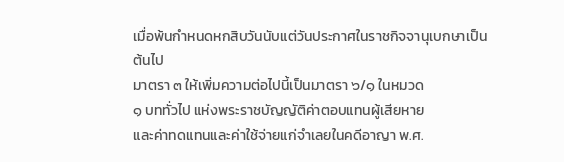เมื่อพ้นกำหนดหกสิบวันนับแต่วันประกาศในราชกิจจานุเบกษาเป็นต้นไป
มาตรา ๓ ให้เพิ่มความต่อไปนี้เป็นมาตรา ๖/๑ ในหมวด
๑ บททั่วไป แห่งพระราชบัญญัติค่าตอบแทนผู้เสียหาย
และค่าทดแทนและค่าใช้จ่ายแก่จำเลยในคดีอาญา พ.ศ.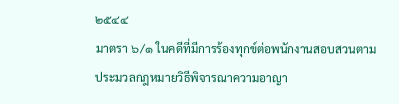๒๕๔๔
มาตรา ๖/๑ ในคดีที่มีการร้องทุกข์ต่อพนักงานสอบสวนตามประมวลกฎหมายวิธีพิจารณาความอาญา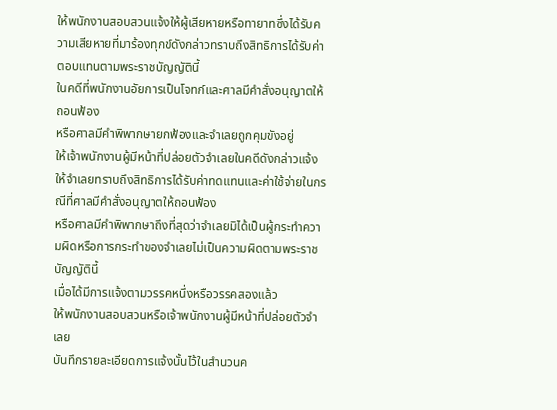ให้พนักงานสอบสวนแจ้งให้ผู้เสียหายหรือทายาทซึ่งได้รับความเสียหายที่มาร้องทุกข์ดังกล่าวทราบถึงสิทธิการได้รับค่าตอบแทนตามพระราชบัญญัตินี้
ในคดีที่พนักงานอัยการเป็นโจทก์และศาลมีคำสั่งอนุญาตให้ถอนฟ้อง
หรือศาลมีคำพิพากษายกฟ้องและจำเลยถูกคุมขังอยู่
ให้เจ้าพนักงานผู้มีหน้าที่ปล่อยตัวจำเลยในคดีดังกล่าวแจ้งให้จำเลยทราบถึงสิทธิการได้รับค่าทดแทนและค่าใช้จ่ายในกรณีที่ศาลมีคำสั่งอนุญาตให้ถอนฟ้อง
หรือศาลมีคำพิพากษาถึงที่สุดว่าจำเลยมิได้เป็นผู้กระทำความผิดหรือการกระทำของจำเลยไม่เป็นความผิดตามพระราชบัญญัตินี้
เมื่อได้มีการแจ้งตามวรรคหนึ่งหรือวรรคสองแล้ว
ให้พนักงานสอบสวนหรือเจ้าพนักงานผู้มีหน้าที่ปล่อยตัวจำเลย
บันทึกรายละเอียดการแจ้งนั้นไว้ในสำนวนค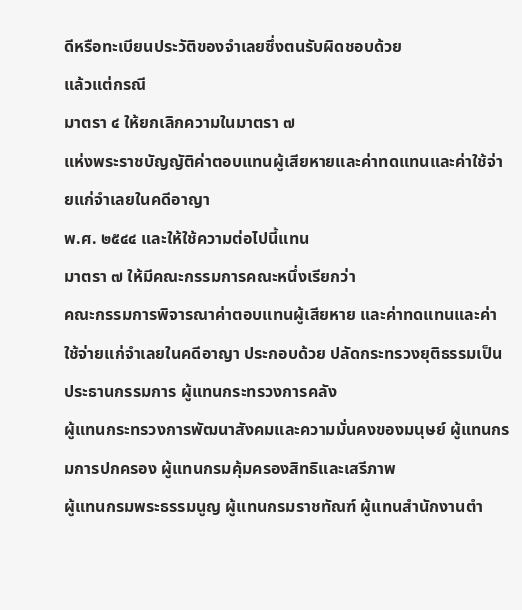ดีหรือทะเบียนประวัติของจำเลยซึ่งตนรับผิดชอบด้วย
แล้วแต่กรณี
มาตรา ๔ ให้ยกเลิกความในมาตรา ๗
แห่งพระราชบัญญัติค่าตอบแทนผู้เสียหายและค่าทดแทนและค่าใช้จ่ายแก่จำเลยในคดีอาญา
พ.ศ. ๒๕๔๔ และให้ใช้ความต่อไปนี้แทน
มาตรา ๗ ให้มีคณะกรรมการคณะหนึ่งเรียกว่า
คณะกรรมการพิจารณาค่าตอบแทนผู้เสียหาย และค่าทดแทนและค่าใช้จ่ายแก่จำเลยในคดีอาญา ประกอบด้วย ปลัดกระทรวงยุติธรรมเป็นประธานกรรมการ ผู้แทนกระทรวงการคลัง
ผู้แทนกระทรวงการพัฒนาสังคมและความมั่นคงของมนุษย์ ผู้แทนกรมการปกครอง ผู้แทนกรมคุ้มครองสิทธิและเสรีภาพ
ผู้แทนกรมพระธรรมนูญ ผู้แทนกรมราชทัณฑ์ ผู้แทนสำนักงานตำ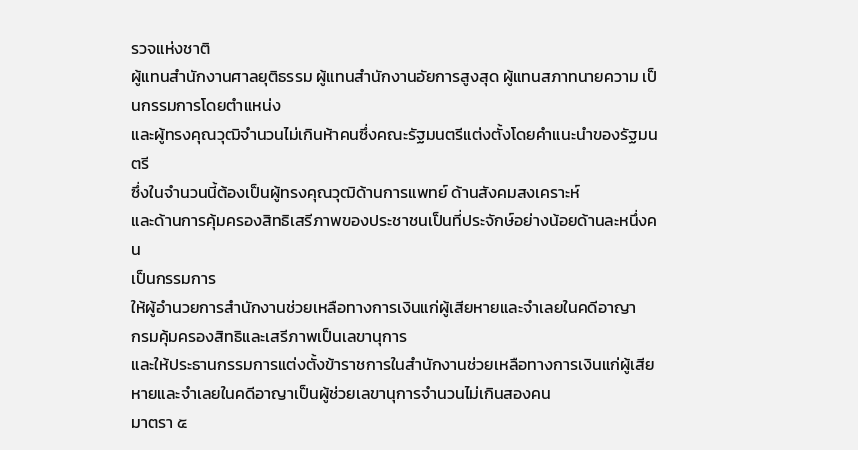รวจแห่งชาติ
ผู้แทนสำนักงานศาลยุติธรรม ผู้แทนสำนักงานอัยการสูงสุด ผู้แทนสภาทนายความ เป็นกรรมการโดยตำแหน่ง
และผู้ทรงคุณวุฒิจำนวนไม่เกินห้าคนซึ่งคณะรัฐมนตรีแต่งตั้งโดยคำแนะนำของรัฐมนตรี
ซึ่งในจำนวนนี้ต้องเป็นผู้ทรงคุณวุฒิด้านการแพทย์ ด้านสังคมสงเคราะห์
และด้านการคุ้มครองสิทธิเสรีภาพของประชาชนเป็นที่ประจักษ์อย่างน้อยด้านละหนึ่งคน
เป็นกรรมการ
ให้ผู้อำนวยการสำนักงานช่วยเหลือทางการเงินแก่ผู้เสียหายและจำเลยในคดีอาญา
กรมคุ้มครองสิทธิและเสรีภาพเป็นเลขานุการ
และให้ประธานกรรมการแต่งตั้งข้าราชการในสำนักงานช่วยเหลือทางการเงินแก่ผู้เสียหายและจำเลยในคดีอาญาเป็นผู้ช่วยเลขานุการจำนวนไม่เกินสองคน
มาตรา ๕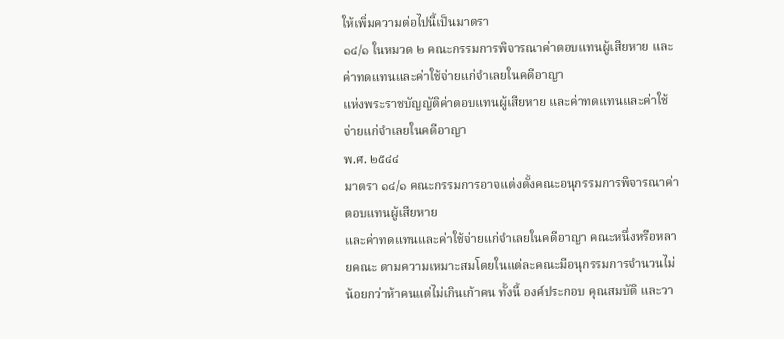ให้เพิ่มความต่อไปนี้เป็นมาตรา
๑๔/๑ ในหมวด ๒ คณะกรรมการพิจารณาค่าตอบแทนผู้เสียหาย และค่าทดแทนและค่าใช้จ่ายแก่จำเลยในคดีอาญา
แห่งพระราชบัญญัติค่าตอบแทนผู้เสียหาย และค่าทดแทนและค่าใช้จ่ายแก่จำเลยในคดีอาญา
พ.ศ. ๒๕๔๔
มาตรา ๑๔/๑ คณะกรรมการอาจแต่งตั้งคณะอนุกรรมการพิจารณาค่าตอบแทนผู้เสียหาย
และค่าทดแทนและค่าใช้จ่ายแก่จำเลยในคดีอาญา คณะหนึ่งหรือหลายคณะ ตามความเหมาะสมโดยในแต่ละคณะมีอนุกรรมการจำนวนไม่น้อยกว่าห้าคนแต่ไม่เกินเก้าคน ทั้งนี้ องค์ประกอบ คุณสมบัติ และวา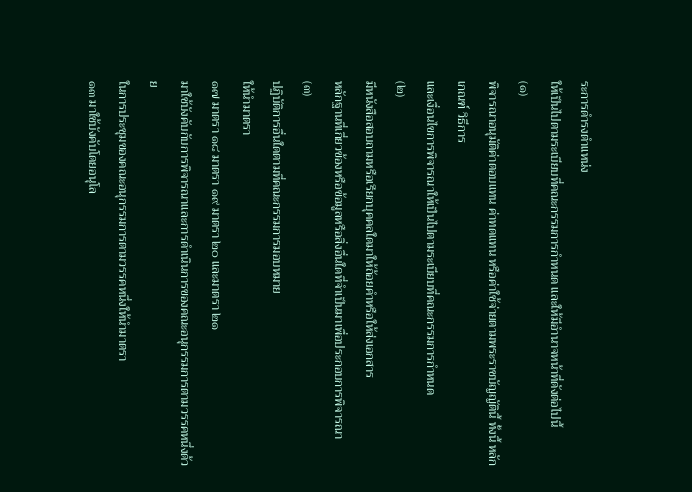ระการดำรงตำแหน่ง
ให้เป็นไปตามระเบียบที่คณะกรรมการกำหนด และให้มีอำนาจหน้าที่ดังต่อไปนี้
(๑)
พิจารณาอนุมัติค่าตอบแทน ค่าทดแทน หรือค่าใช้จ่ายตามพระราชบัญญัตินี้ ทั้งนี้ หลักเกณฑ์ วิธีการ
และเงื่อนไขการพิจารณาให้เป็นไปตามระเบียบที่คณะกรรมการกำหนด
(๒)
มีหนังสือสอบถามหรือเรียกบุคคลใดมาให้ถ้อยคำหรือให้ส่งเอกสาร
หลักฐานที่เกี่ยวข้องหรือข้อมูลหรือสิ่งอื่นใดที่จำเป็นมาเพื่อประกอบการพิจารณา
(๓)
ปฏิบัติการอื่นใดตามที่คณะกรรมการมอบหมาย
ให้นำมาตรา
๑๗ มาตรา ๑๘ มาตรา ๑๙ มาตรา ๒๐ และมาตรา ๒๑
มาใช้บังคับกับการพิจารณาและการดำเนินการของคณะอนุกรรมการตามวรรคหนึ่งด้วย
ในการประชุมของคณะอนุกรรมการตามวรรคหนึ่งให้นำมาตรา
๑๓ มาใช้บังคับโดยอนุโล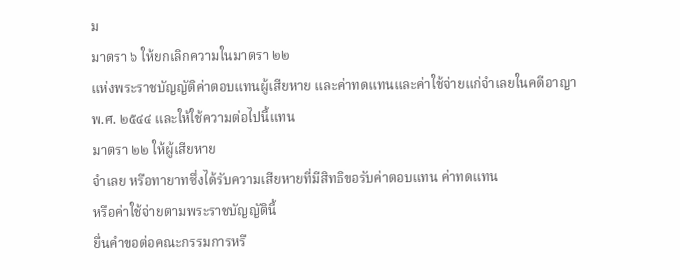ม
มาตรา ๖ ให้ยกเลิกความในมาตรา ๒๒
แห่งพระราชบัญญัติค่าตอบแทนผู้เสียหาย และค่าทดแทนและค่าใช้จ่ายแก่จำเลยในคดีอาญา
พ.ศ. ๒๕๔๔ และให้ใช้ความต่อไปนี้แทน
มาตรา ๒๒ ให้ผู้เสียหาย
จำเลย หรือทายาทซึ่งได้รับความเสียหายที่มีสิทธิขอรับค่าตอบแทน ค่าทดแทน
หรือค่าใช้จ่ายตามพระราชบัญญัตินี้
ยื่นคำขอต่อคณะกรรมการหรื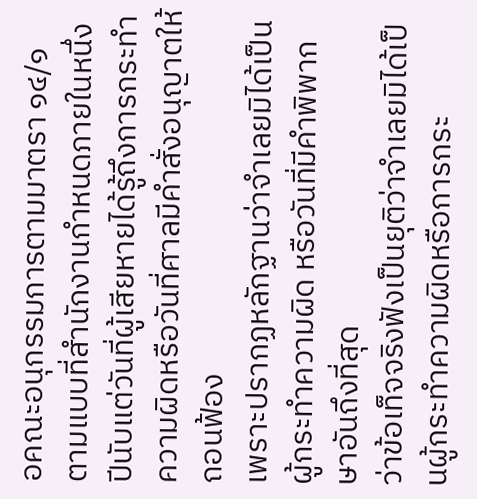อคณะอนุกรรมการตามมาตรา ๑๔/๑
ตามแบบที่สำนักงานกำหนดภายในหนึ่งปีนับแต่วันที่ผู้เสียหายได้รู้ถึงการกระทำความผิดหรือวันที่ศาลมีคำสั่งอนุญาตให้ถอนฟ้อง
เพราะปรากฏหลักฐานว่าจำเลยมิได้เป็นผู้กระทำความผิด หรือวันที่มีคำพิพากษาอันถึงที่สุด
ว่าข้อเท็จจริงฟังเป็นยุติว่าจำเลยมิได้เป็นผู้กระทำความผิดหรือการกระ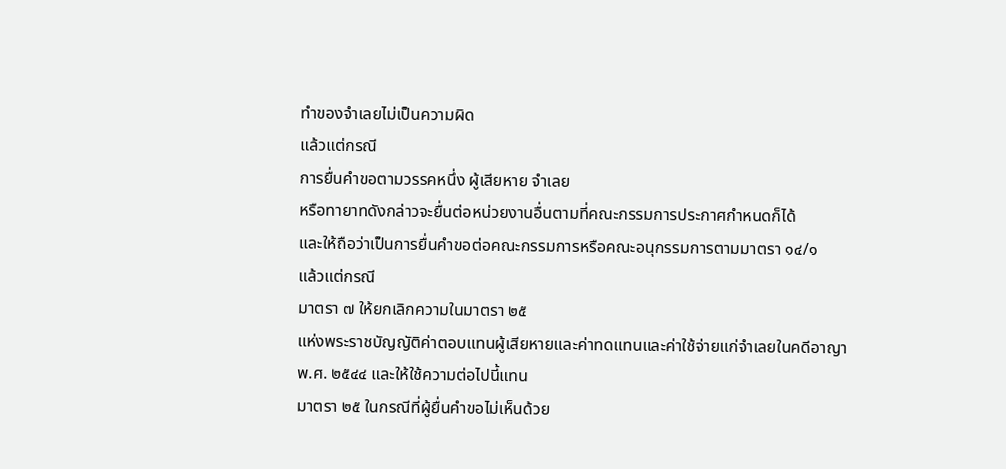ทำของจำเลยไม่เป็นความผิด
แล้วแต่กรณี
การยื่นคำขอตามวรรคหนึ่ง ผู้เสียหาย จำเลย
หรือทายาทดังกล่าวจะยื่นต่อหน่วยงานอื่นตามที่คณะกรรมการประกาศกำหนดก็ได้
และให้ถือว่าเป็นการยื่นคำขอต่อคณะกรรมการหรือคณะอนุกรรมการตามมาตรา ๑๔/๑
แล้วแต่กรณี
มาตรา ๗ ให้ยกเลิกความในมาตรา ๒๕
แห่งพระราชบัญญัติค่าตอบแทนผู้เสียหายและค่าทดแทนและค่าใช้จ่ายแก่จำเลยในคดีอาญา
พ.ศ. ๒๕๔๔ และให้ใช้ความต่อไปนี้แทน
มาตรา ๒๕ ในกรณีที่ผู้ยื่นคำขอไม่เห็นด้วย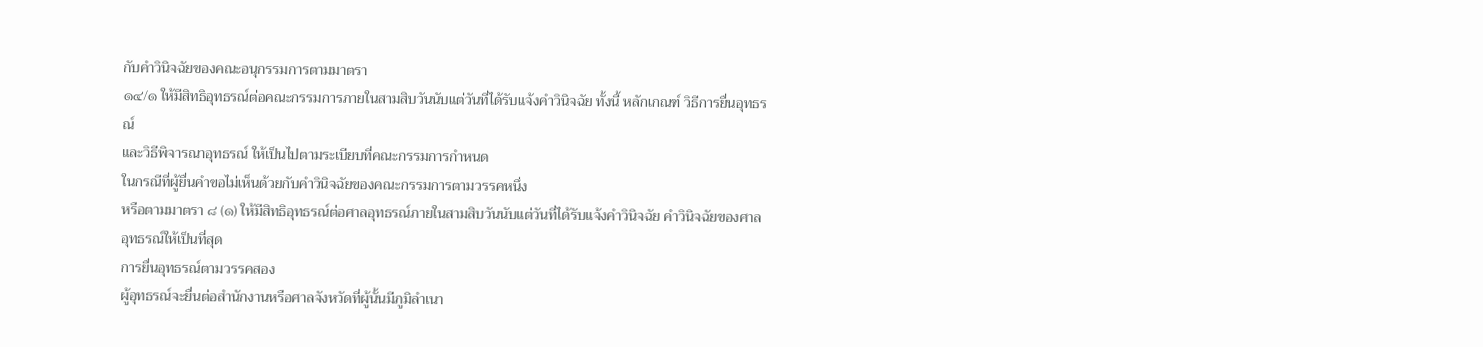กับคำวินิจฉัยของคณะอนุกรรมการตามมาตรา
๑๔/๑ ให้มีสิทธิอุทธรณ์ต่อคณะกรรมการภายในสามสิบวันนับแต่วันที่ได้รับแจ้งคำวินิจฉัย ทั้งนี้ หลักเกณฑ์ วิธีการยื่นอุทธรณ์
และวิธีพิจารณาอุทธรณ์ ให้เป็นไปตามระเบียบที่คณะกรรมการกำหนด
ในกรณีที่ผู้ยื่นคำขอไม่เห็นด้วยกับคำวินิจฉัยของคณะกรรมการตามวรรคหนึ่ง
หรือตามมาตรา ๘ (๑) ให้มีสิทธิอุทธรณ์ต่อศาลอุทธรณ์ภายในสามสิบวันนับแต่วันที่ได้รับแจ้งคำวินิจฉัย คำวินิจฉัยของศาลอุทธรณ์ให้เป็นที่สุด
การยื่นอุทธรณ์ตามวรรคสอง
ผู้อุทธรณ์จะยื่นต่อสำนักงานหรือศาลจังหวัดที่ผู้นั้นมีภูมิลำเนา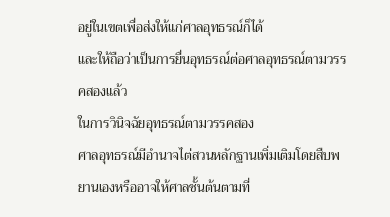อยู่ในเขตเพื่อส่งให้แก่ศาลอุทธรณ์ก็ได้
และให้ถือว่าเป็นการยื่นอุทธรณ์ต่อศาลอุทธรณ์ตามวรรคสองแล้ว
ในการวินิจฉัยอุทธรณ์ตามวรรคสอง
ศาลอุทธรณ์มีอำนาจไต่สวนหลักฐานเพิ่มเติมโดยสืบพยานเองหรืออาจให้ศาลชั้นต้นตามที่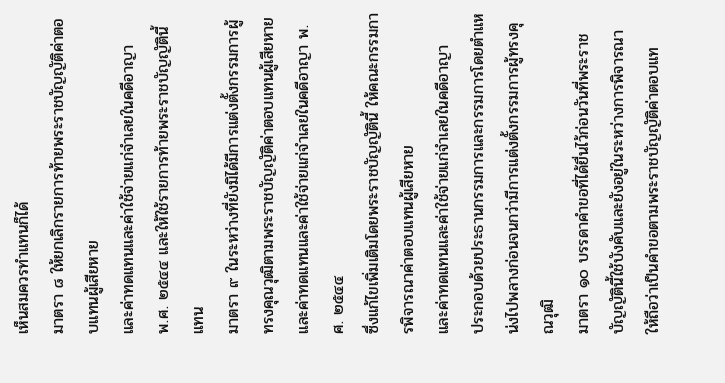เห็นสมควรทำแทนก็ได้
มาตรา ๘ ให้ยกเลิกรายการท้ายพระราชบัญญัติค่าตอบแทนผู้เสียหาย
และค่าทดแทนและค่าใช้จ่ายแก่จำเลยในคดีอาญา
พ.ศ. ๒๕๔๔ และให้ใช้รายการท้ายพระราชบัญญัตินี้แทน
มาตรา ๙ ในระหว่างที่ยังมิได้มีการแต่งตั้งกรรมการผู้ทรงคุณวุฒิตามพระราชบัญญัติค่าตอบแทนผู้เสียหาย
และค่าทดแทนและค่าใช้จ่ายแก่จำเลยในคดีอาญา พ.ศ. ๒๕๔๔
ซึ่งแก้ไขเพิ่มเติมโดยพระราชบัญญัตินี้ ให้คณะกรรมการพิจารณาค่าตอบแทนผู้เสียหาย
และค่าทดแทนและค่าใช้จ่ายแก่จำเลยในคดีอาญา
ประกอบด้วยประธานกรรมการและกรรมการโดยตำแหน่งไปพลางก่อนจนกว่ามีการแต่งตั้งกรรมการผู้ทรงคุณวุฒิ
มาตรา ๑๐ บรรดาคำขอที่ได้ยื่นไว้ก่อนวันที่พระราชบัญญัตินี้ใช้บังคับและยังอยู่ในระหว่างการพิจารณา
ให้ถือว่าเป็นคำขอตามพระราชบัญญัติค่าตอบแท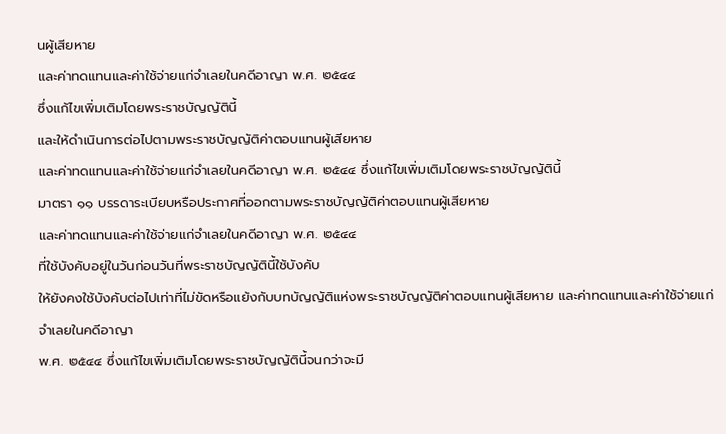นผู้เสียหาย
และค่าทดแทนและค่าใช้จ่ายแก่จำเลยในคดีอาญา พ.ศ. ๒๕๔๔
ซึ่งแก้ไขเพิ่มเติมโดยพระราชบัญญัตินี้
และให้ดำเนินการต่อไปตามพระราชบัญญัติค่าตอบแทนผู้เสียหาย
และค่าทดแทนและค่าใช้จ่ายแก่จำเลยในคดีอาญา พ.ศ. ๒๕๔๔ ซึ่งแก้ไขเพิ่มเติมโดยพระราชบัญญัตินี้
มาตรา ๑๑ บรรดาระเบียบหรือประกาศที่ออกตามพระราชบัญญัติค่าตอบแทนผู้เสียหาย
และค่าทดแทนและค่าใช้จ่ายแก่จำเลยในคดีอาญา พ.ศ. ๒๕๔๔
ที่ใช้บังคับอยู่ในวันก่อนวันที่พระราชบัญญัตินี้ใช้บังคับ
ให้ยังคงใช้บังคับต่อไปเท่าที่ไม่ขัดหรือแย้งกับบทบัญญัติแห่งพระราชบัญญัติค่าตอบแทนผู้เสียหาย และค่าทดแทนและค่าใช้จ่ายแก่จำเลยในคดีอาญา
พ.ศ. ๒๕๔๔ ซึ่งแก้ไขเพิ่มเติมโดยพระราชบัญญัตินี้จนกว่าจะมี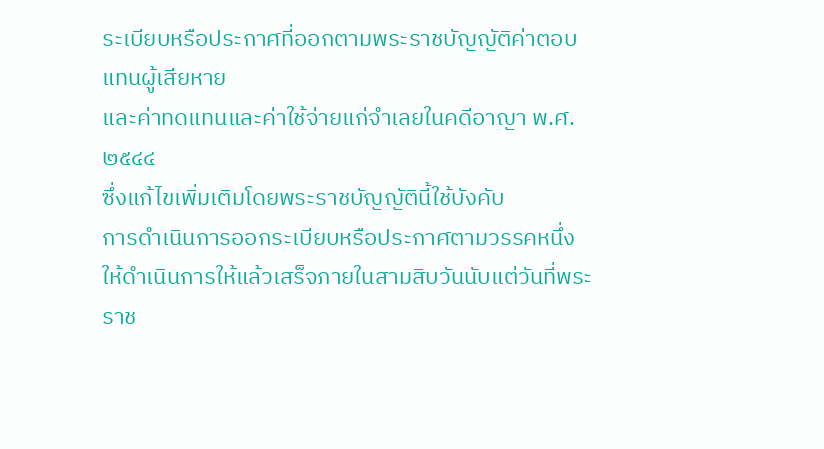ระเบียบหรือประกาศที่ออกตามพระราชบัญญัติค่าตอบแทนผู้เสียหาย
และค่าทดแทนและค่าใช้จ่ายแก่จำเลยในคดีอาญา พ.ศ. ๒๕๔๔
ซึ่งแก้ไขเพิ่มเติมโดยพระราชบัญญัตินี้ใช้บังคับ
การดำเนินการออกระเบียบหรือประกาศตามวรรคหนึ่ง
ให้ดำเนินการให้แล้วเสร็จภายในสามสิบวันนับแต่วันที่พระราช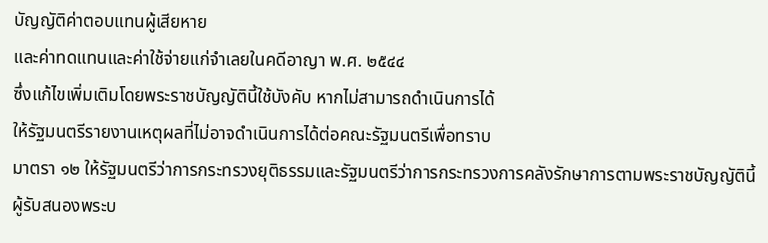บัญญัติค่าตอบแทนผู้เสียหาย
และค่าทดแทนและค่าใช้จ่ายแก่จำเลยในคดีอาญา พ.ศ. ๒๕๔๔
ซึ่งแก้ไขเพิ่มเติมโดยพระราชบัญญัตินี้ใช้บังคับ หากไม่สามารถดำเนินการได้
ให้รัฐมนตรีรายงานเหตุผลที่ไม่อาจดำเนินการได้ต่อคณะรัฐมนตรีเพื่อทราบ
มาตรา ๑๒ ให้รัฐมนตรีว่าการกระทรวงยุติธรรมและรัฐมนตรีว่าการกระทรวงการคลังรักษาการตามพระราชบัญญัตินี้
ผู้รับสนองพระบ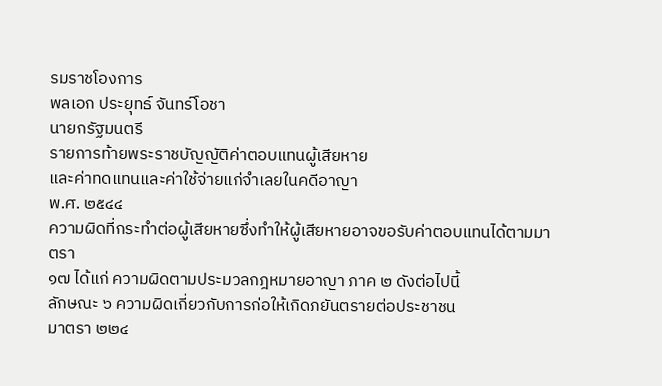รมราชโองการ
พลเอก ประยุทธ์ จันทร์โอชา
นายกรัฐมนตรี
รายการท้ายพระราชบัญญัติค่าตอบแทนผู้เสียหาย
และค่าทดแทนและค่าใช้จ่ายแก่จำเลยในคดีอาญา
พ.ศ. ๒๕๔๔
ความผิดที่กระทำต่อผู้เสียหายซึ่งทำให้ผู้เสียหายอาจขอรับค่าตอบแทนได้ตามมาตรา
๑๗ ได้แก่ ความผิดตามประมวลกฎหมายอาญา ภาค ๒ ดังต่อไปนี้
ลักษณะ ๖ ความผิดเกี่ยวกับการก่อให้เกิดภยันตรายต่อประชาชน
มาตรา ๒๒๔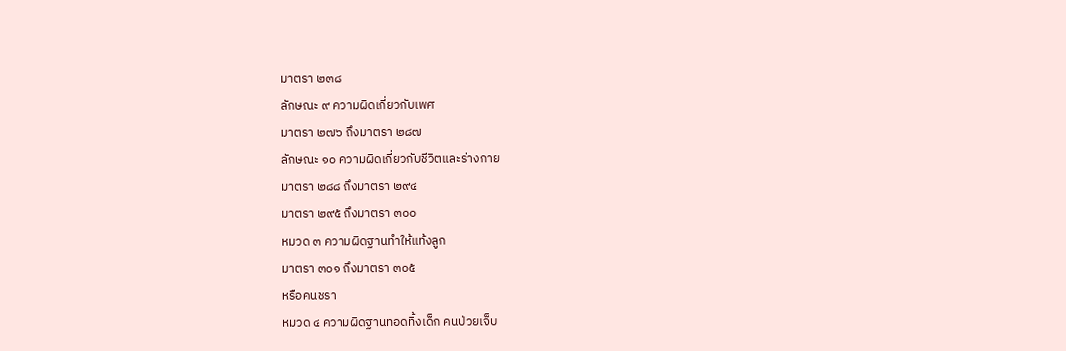มาตรา ๒๓๘
ลักษณะ ๙ ความผิดเกี่ยวกับเพศ
มาตรา ๒๗๖ ถึงมาตรา ๒๘๗
ลักษณะ ๑๐ ความผิดเกี่ยวกับชีวิตและร่างกาย
มาตรา ๒๘๘ ถึงมาตรา ๒๙๔
มาตรา ๒๙๕ ถึงมาตรา ๓๐๐
หมวด ๓ ความผิดฐานทำให้แท้งลูก
มาตรา ๓๐๑ ถึงมาตรา ๓๐๕
หรือคนชรา
หมวด ๔ ความผิดฐานทอดทิ้งเด็ก คนป่วยเจ็บ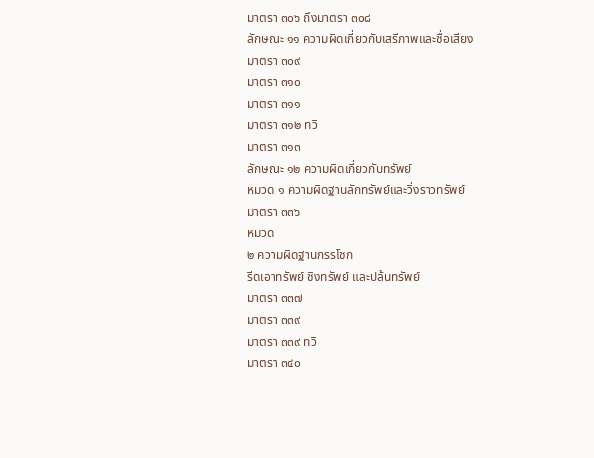มาตรา ๓๐๖ ถึงมาตรา ๓๐๘
ลักษณะ ๑๑ ความผิดเกี่ยวกับเสรีภาพและชื่อเสียง
มาตรา ๓๐๙
มาตรา ๓๑๐
มาตรา ๓๑๑
มาตรา ๓๑๒ ทวิ
มาตรา ๓๑๓
ลักษณะ ๑๒ ความผิดเกี่ยวกับทรัพย์
หมวด ๑ ความผิดฐานลักทรัพย์และวิ่งราวทรัพย์
มาตรา ๓๓๖
หมวด
๒ ความผิดฐานกรรโชก
รีดเอาทรัพย์ ชิงทรัพย์ และปล้นทรัพย์
มาตรา ๓๓๗
มาตรา ๓๓๙
มาตรา ๓๓๙ ทวิ
มาตรา ๓๔๐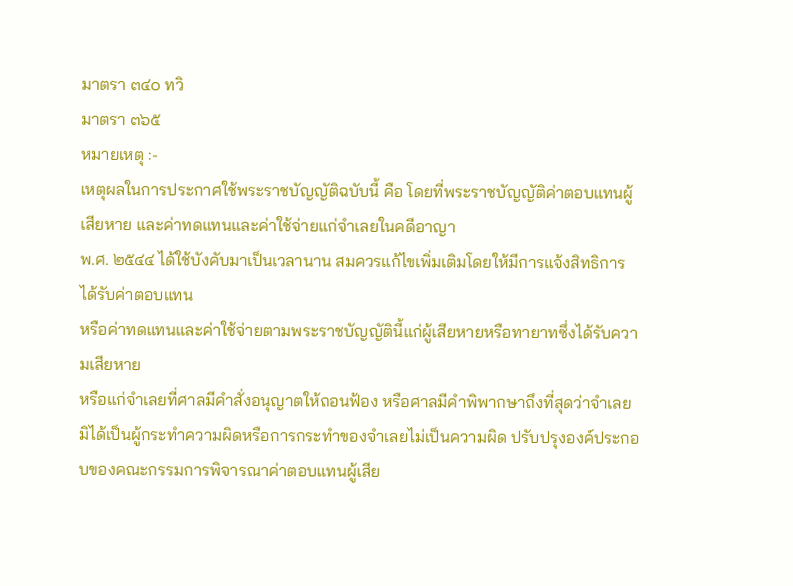มาตรา ๓๔๐ ทวิ
มาตรา ๓๖๕
หมายเหตุ :-
เหตุผลในการประกาศใช้พระราชบัญญัติฉบับนี้ คือ โดยที่พระราชบัญญัติค่าตอบแทนผู้เสียหาย และค่าทดแทนและค่าใช้จ่ายแก่จำเลยในคดีอาญา
พ.ศ. ๒๕๔๔ ได้ใช้บังคับมาเป็นเวลานาน สมควรแก้ไขเพิ่มเติมโดยให้มีการแจ้งสิทธิการได้รับค่าตอบแทน
หรือค่าทดแทนและค่าใช้จ่ายตามพระราชบัญญัตินี้แก่ผู้เสียหายหรือทายาทซึ่งได้รับความเสียหาย
หรือแก่จำเลยที่ศาลมีคำสั่งอนุญาตให้ถอนฟ้อง หรือศาลมีคำพิพากษาถึงที่สุดว่าจำเลยมิได้เป็นผู้กระทำความผิดหรือการกระทำของจำเลยไม่เป็นความผิด ปรับปรุงองค์ประกอบของคณะกรรมการพิจารณาค่าตอบแทนผู้เสีย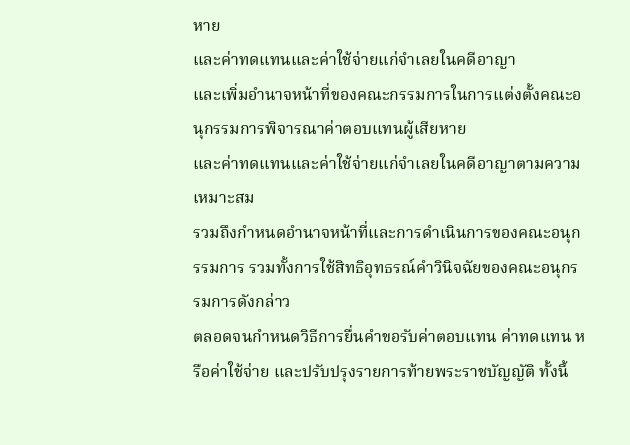หาย
และค่าทดแทนและค่าใช้จ่ายแก่จำเลยในคดีอาญา
และเพิ่มอำนาจหน้าที่ของคณะกรรมการในการแต่งตั้งคณะอนุกรรมการพิจารณาค่าตอบแทนผู้เสียหาย
และค่าทดแทนและค่าใช้จ่ายแก่จำเลยในคดีอาญาตามความเหมาะสม
รวมถึงกำหนดอำนาจหน้าที่และการดำเนินการของคณะอนุกรรมการ รวมทั้งการใช้สิทธิอุทธรณ์คำวินิจฉัยของคณะอนุกรรมการดังกล่าว
ตลอดจนกำหนดวิธีการยื่นคำขอรับค่าตอบแทน ค่าทดแทน หรือค่าใช้จ่าย และปรับปรุงรายการท้ายพระราชบัญญัติ ทั้งนี้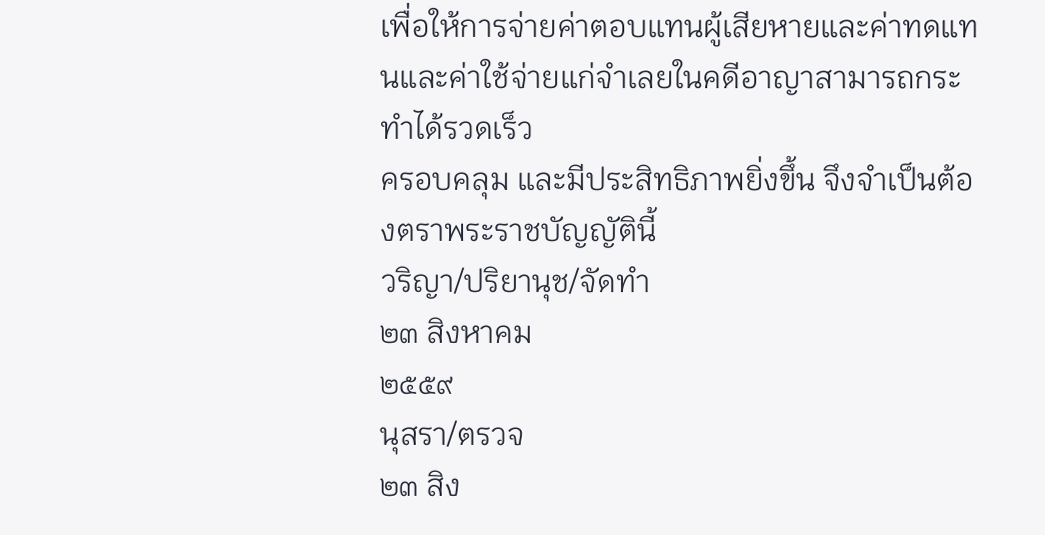เพื่อให้การจ่ายค่าตอบแทนผู้เสียหายและค่าทดแทนและค่าใช้จ่ายแก่จำเลยในคดีอาญาสามารถกระทำได้รวดเร็ว
ครอบคลุม และมีประสิทธิภาพยิ่งขึ้น จึงจำเป็นต้องตราพระราชบัญญัตินี้
วริญา/ปริยานุช/จัดทำ
๒๓ สิงหาคม
๒๕๕๙
นุสรา/ตรวจ
๒๓ สิง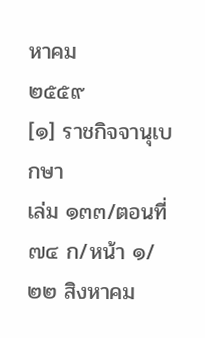หาคม
๒๕๕๙
[๑] ราชกิจจานุเบกษา
เล่ม ๑๓๓/ตอนที่ ๗๔ ก/หน้า ๑/๒๒ สิงหาคม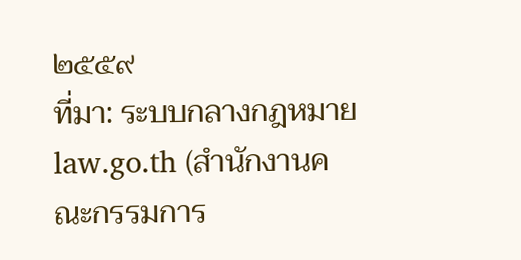๒๕๕๙
ที่มา: ระบบกลางกฎหมาย law.go.th (สำนักงานคณะกรรมการ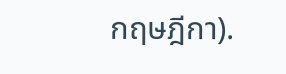กฤษฎีกา).